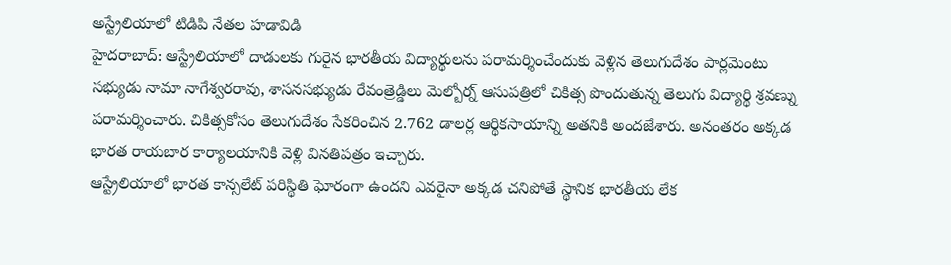అస్ట్రేలియాలో టిడిపి నేతల హడావిడి
హైదరాబాద్: ఆస్ట్రేలియాలో దాడులకు గురైన భారతీయ విద్యార్థులను పరామర్శించేందుకు వెళ్లిన తెలుగుదేశం పార్లమెంటు సభ్యుడు నామా నాగేశ్వరరావు, శాసనసభ్యుడు రేవంత్రెడ్డిలు మెల్బోర్న్ ఆసుపత్రిలో చికిత్స పొందుతున్న తెలుగు విద్యార్థి శ్రవణ్ను పరామర్శించారు. చికిత్సకోసం తెలుగుదేశం సేకరించిన 2.762 డాలర్ల ఆర్థికసాయాన్ని అతనికి అందజేశారు. అనంతరం అక్కడ భారత రాయబార కార్యాలయానికి వెళ్లి వినతిపత్రం ఇచ్చారు.
ఆస్ట్రేలియాలో భారత కాన్సలేట్ పరిస్థితి ఘోరంగా ఉందని ఎవరైనా అక్కడ చనిపోతే స్థానిక భారతీయ లేక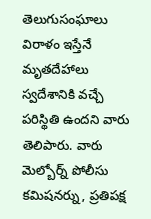తెలుగుసంఘాలు విరాళం ఇస్తేనే మృతదేహాలు స్వదేశానికి వచ్చే పరిస్థితి ఉందని వారు తెలిపారు. వారు మెల్బోర్న్ పోలీసు కమిషనర్ను, ప్రతిపక్ష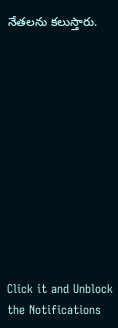నేతలను కలుస్తారు.












Click it and Unblock the Notifications